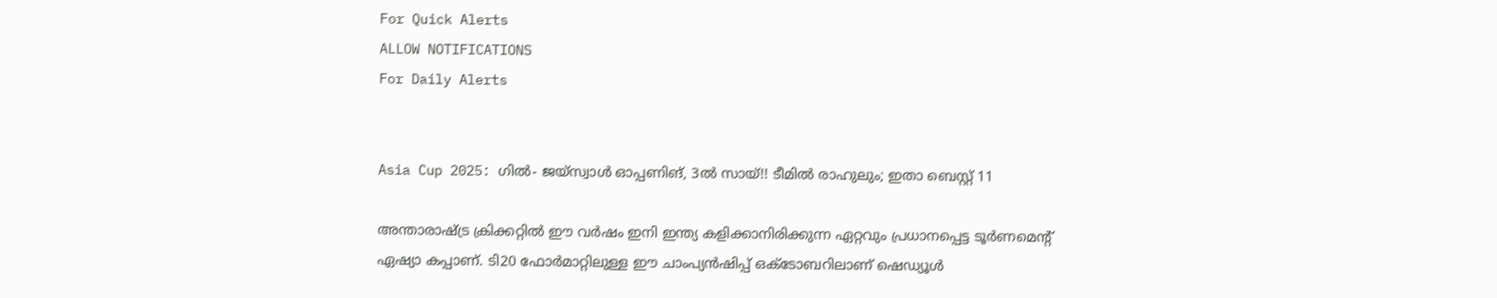For Quick Alerts
ALLOW NOTIFICATIONS
For Daily Alerts


Asia Cup 2025: ഗില്‍- ജയ്‌സ്വാള്‍ ഓപ്പണിങ്, 3ല്‍ സായ്!! ടീമില്‍ രാഹുലും; ഇതാ ബെസ്റ്റ് 11

അന്താരാഷ്ട്ര ക്രിക്കറ്റില്‍ ഈ വര്‍ഷം ഇനി ഇന്ത്യ കളിക്കാനിരിക്കുന്ന ഏറ്റവും പ്രധാനപ്പെട്ട ടൂര്‍ണമെന്റ് ഏഷ്യാ കപ്പാണ്. ടി20 ഫോര്‍മാറ്റിലുള്ള ഈ ചാംപ്യന്‍ഷിപ്പ് ഒക്ടോബറിലാണ് ഷെഡ്യൂള്‍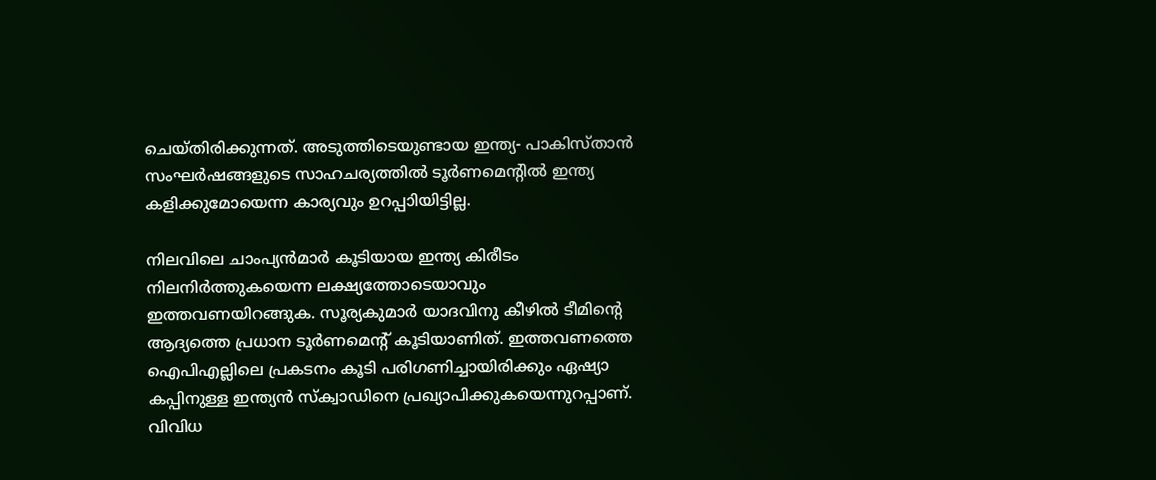ചെയ്തിരിക്കുന്നത്. അടുത്തിടെയുണ്ടായ ഇന്ത്യ- പാകിസ്താന്‍ സംഘര്‍ഷങ്ങളുടെ സാഹചര്യത്തില്‍ ടൂര്‍ണമെന്റില്‍ ഇന്ത്യ കളിക്കുമോയെന്ന കാര്യവും ഉറപ്പാിയിട്ടില്ല.

നിലവിലെ ചാംപ്യന്‍മാര്‍ കൂടിയായ ഇന്ത്യ കിരീടം നിലനിര്‍ത്തുകയെന്ന ലക്ഷ്യത്തോടെയാവും ഇത്തവണയിറങ്ങുക. സൂര്യകുമാര്‍ യാദവിനു കീഴില്‍ ടീമിന്റെ ആദ്യത്തെ പ്രധാന ടൂര്‍ണമെന്റ് കൂടിയാണിത്. ഇത്തവണത്തെ ഐപിഎല്ലിലെ പ്രകടനം കൂടി പരിഗണിച്ചായിരിക്കും ഏഷ്യാ കപ്പിനുള്ള ഇന്ത്യന്‍ സ്‌ക്വാഡിനെ പ്രഖ്യാപിക്കുകയെന്നുറപ്പാണ്. വിവിധ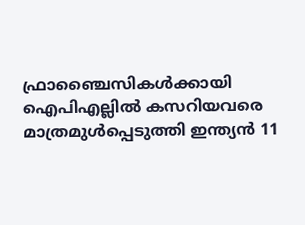ഫ്രാഞ്ചൈസികള്‍ക്കായി ഐപിഎല്ലില്‍ കസറിയവരെ മാത്രമുള്‍പ്പെടുത്തി ഇന്ത്യന്‍ 11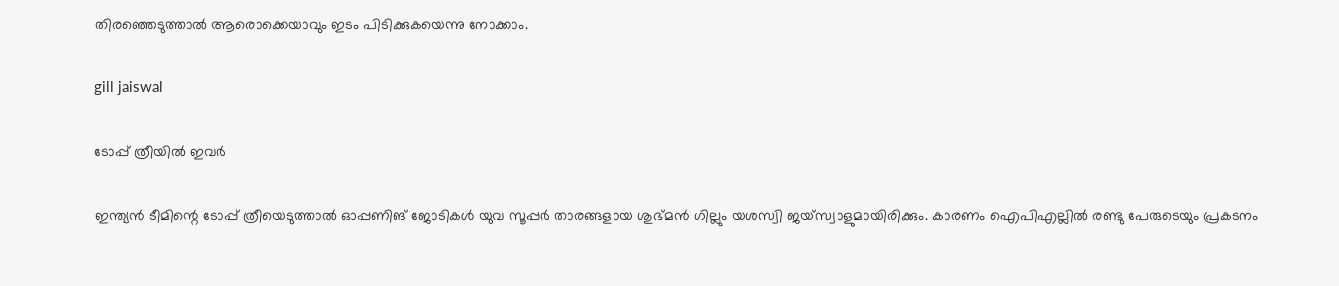തിരഞ്ഞെടുത്താല്‍ ആരൊക്കെയാവും ഇടം പിടിക്കുകയെന്നു നോക്കാം.

gill jaiswal

ടോപ്പ് ത്രീയില്‍ ഇവര്‍

ഇന്ത്യന്‍ ടീമിന്റെ ടോപ്പ് ത്രീയെടുത്താല്‍ ഓപ്പണിങ് ജോടികള്‍ യുവ സൂപ്പര്‍ താരങ്ങളായ ശുഭ്മന്‍ ഗില്ലും യശസ്വി ജയ്‌സ്വാളുമായിരിക്കും. കാരണം ഐപിഎല്ലില്‍ രണ്ടു പേരുടെയും പ്രകടനം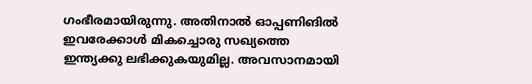ഗംഭീരമായിരുന്നു. അതിനാല്‍ ഓപ്പണിങില്‍ ഇവരേക്കാള്‍ മികച്ചൊരു സഖ്യത്തെ ഇന്ത്യക്കു ലഭിക്കുകയുമില്ല. അവസാനമായി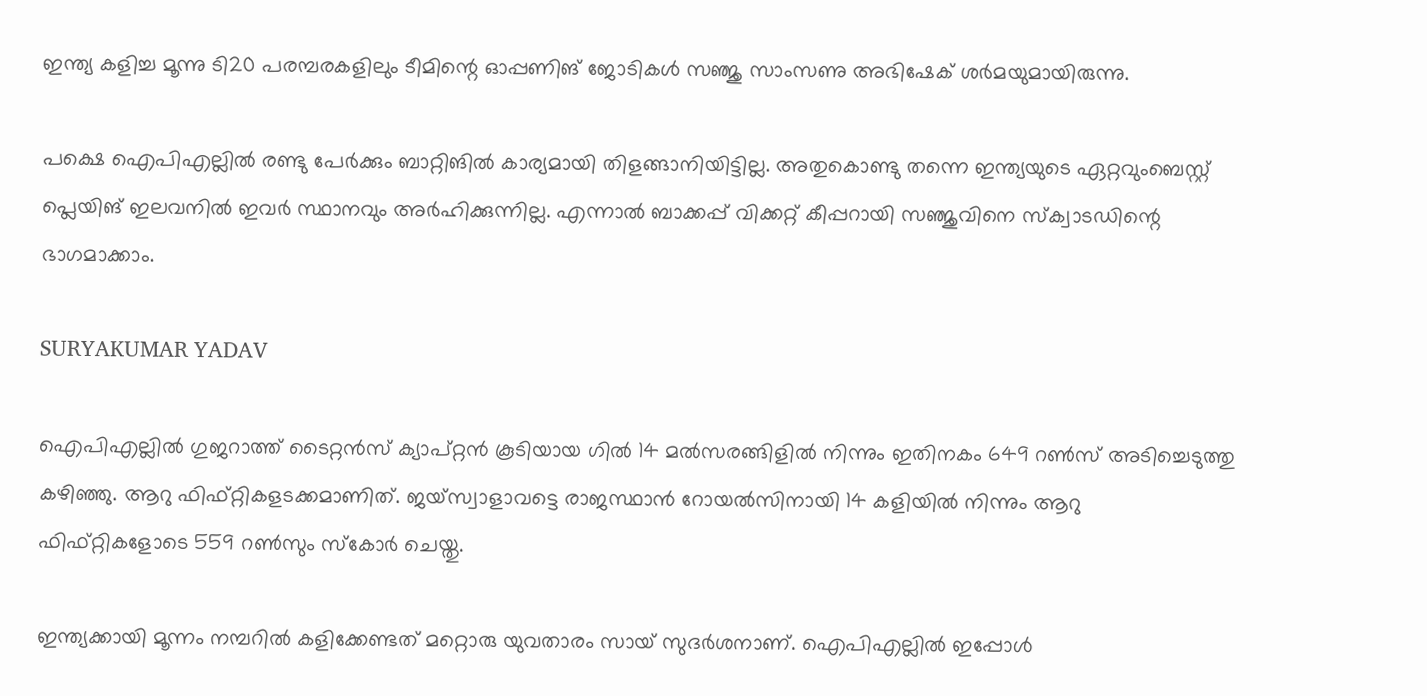ഇന്ത്യ കളിച്ച മൂന്നു ടി20 പരമ്പരകളിലും ടീമിന്റെ ഓപ്പണിങ് ജോടികള്‍ സഞ്ജു സാംസണു അഭിഷേക് ശര്‍മയുമായിരുന്നു.

പക്ഷെ ഐപിഎല്ലില്‍ രണ്ടു പേര്‍ക്കും ബാറ്റിങില്‍ കാര്യമായി തിളങ്ങാനിയിട്ടില്ല. അതുകൊണ്ടു തന്നെ ഇന്ത്യയുടെ ഏറ്റവുംബെസ്റ്റ് പ്ലെയിങ് ഇലവനില്‍ ഇവര്‍ സ്ഥാനവും അര്‍ഹിക്കുന്നില്ല. എന്നാല്‍ ബാക്കപ്പ് വിക്കറ്റ് കീപ്പറായി സഞ്ജുവിനെ സ്‌ക്വാടഡിന്റെ ഭാഗമാക്കാം.

SURYAKUMAR YADAV

ഐപിഎല്ലില്‍ ഗുജറാത്ത് ടൈറ്റന്‍സ് ക്യാപ്റ്റന്‍ കൂടിയായ ഗില്‍ 14 മല്‍സരങ്ങിളില്‍ നിന്നും ഇതിനകം 649 റണ്‍സ് അടിച്ചെടുത്തു കഴിഞ്ഞു. ആറു ഫിഫ്റ്റികളടക്കമാണിത്. ജയ്‌സ്വാളാവട്ടെ രാജസ്ഥാന്‍ റോയല്‍സിനായി 14 കളിയില്‍ നിന്നും ആറു ഫിഫ്റ്റികളോടെ 559 റണ്‍സും സ്‌കോര്‍ ചെയ്തു.

ഇന്ത്യക്കായി മൂന്നം നമ്പറില്‍ കളിക്കേണ്ടത് മറ്റൊരു യുവതാരം സായ് സുദര്‍ശനാണ്. ഐപിഎല്ലില്‍ ഇപ്പോള്‍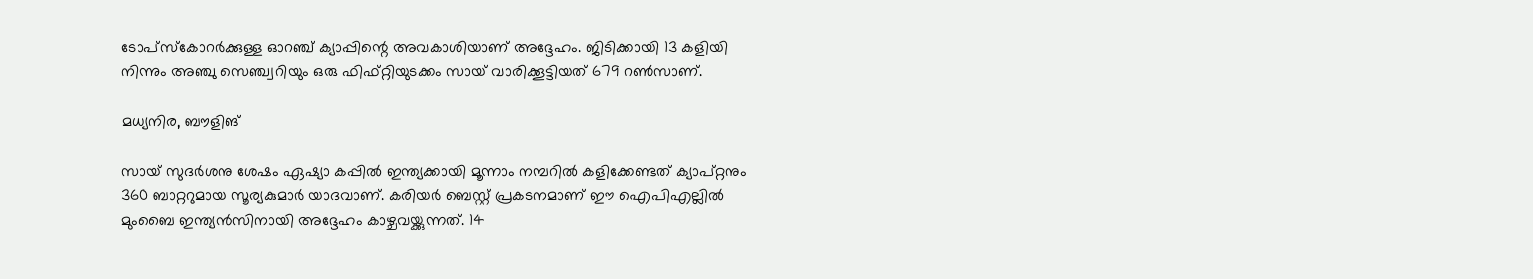ടോപ്‌സ്‌കോറര്‍ക്കുള്ള ഓറഞ്ച് ക്യാപ്പിന്റെ അവകാശിയാണ് അദ്ദേഹം. ജിടിക്കായി 13 കളിയി നിന്നും അഞ്ചു സെഞ്ച്വറിയും ഒരു ഫിഫ്റ്റിയുടക്കം സായ് വാരിക്കൂട്ടിയത് 679 റണ്‍സാണ്.

മധ്യനിര, ബൗളിങ്

സായ് സുദര്‍ശനു ശേഷം ഏഷ്യാ കപ്പില്‍ ഇന്ത്യക്കായി മൂന്നാം നമ്പറില്‍ കളിക്കേണ്ടത് ക്യാപ്റ്റനും 360 ബാറ്ററുമായ സൂര്യകുമാര്‍ യാദവാണ്. കരിയര്‍ ബെസ്റ്റ് പ്രകടനമാണ് ഈ ഐപിഎല്ലില്‍ മുംബൈ ഇന്ത്യന്‍സിനായി അദ്ദേഹം കാഴ്ചവയ്ക്കുന്നത്. 14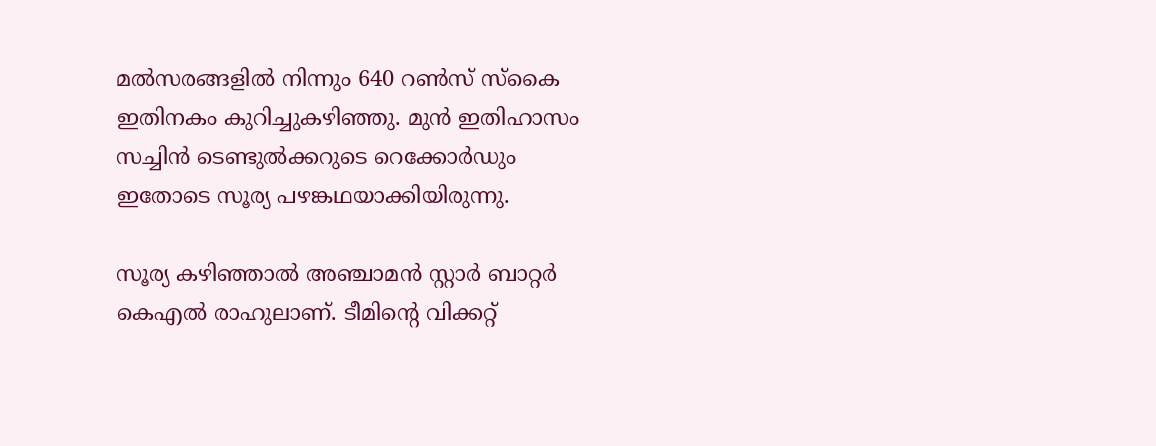മല്‍സരങ്ങളില്‍ നിന്നും 640 റണ്‍സ് സ്‌കൈ ഇതിനകം കുറിച്ചുകഴിഞ്ഞു. മുന്‍ ഇതിഹാസം സച്ചിന്‍ ടെണ്ടുല്‍ക്കറുടെ റെക്കോര്‍ഡും ഇതോടെ സൂര്യ പഴങ്കഥയാക്കിയിരുന്നു.

സൂര്യ കഴിഞ്ഞാല്‍ അഞ്ചാമന്‍ സ്റ്റാര്‍ ബാറ്റര്‍ കെഎല്‍ രാഹുലാണ്. ടീമിന്റെ വിക്കറ്റ്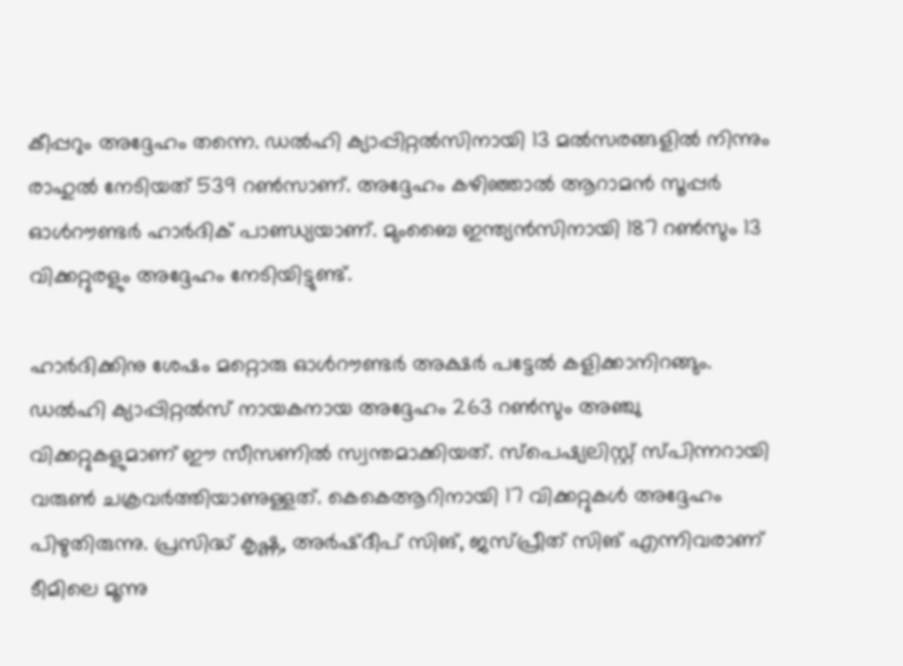കീപ്പറും അദ്ദേഹം തന്നെ. ഡല്‍ഹി ക്യാപ്പിറ്റല്‍സിനായി 13 മല്‍സരങ്ങളില്‍ നിന്നും രാഹുല്‍ നേടിയത് 539 റണ്‍സാണ്. അദ്ദേഹം കഴിഞ്ഞാല്‍ ആറാമന്‍ സൂപ്പര്‍ ഓള്‍റൗണ്ടര്‍ ഹാര്‍ദിക് പാണ്ഡ്യയാണ്. മുംബൈ ഇന്ത്യന്‍സിനായി 187 റണ്‍സും 13 വിക്കറ്റുരളും അദ്ദേഹം നേടിയിട്ടുണ്ട്.

ഹാര്‍ദിക്കിനു ശേഷം മറ്റൊരു ഓള്‍റൗണ്ടര്‍ അക്ഷര്‍ പട്ടേല്‍ കളിക്കാനിറങ്ങും. ഡല്‍ഹി ക്യാപ്പിറ്റല്‍സ് നായകനായ അദ്ദേഹം 263 റണ്‍സും അഞ്ചു വിക്കറ്റുകളുമാണ് ഈ സീസണില്‍ സ്വന്തമാക്കിയത്. സ്‌പെഷ്യലിസ്റ്റ് സ്പിന്നറായി വരുണ്‍ ചക്രവര്‍ത്തിയാണുള്ളത്. കെകെആറിനായി 17 വിക്കറ്റുകള്‍ അദ്ദേഹം പിഴുതിരുന്നു. പ്രസിദ്ധ് കൃഷ്ണ, അര്‍ഷ്ദീപ് സിങ്, ജസ്പ്രീത് സിങ് എന്നിവരാണ് ടീമിലെ മൂന്നു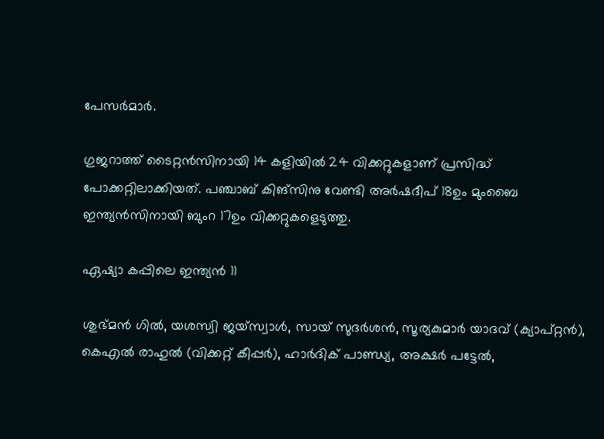പേസര്‍മാര്‍.

ഗുജറാത്ത് ടൈറ്റന്‍സിനായി 14 കളിയില്‍ 24 വിക്കറ്റുകളാണ് പ്രസിദ്ധ് പോക്കറ്റിലാക്കിയത്. പഞ്ചാബ് കിങ്‌സിനു വേണ്ടി അര്‍ഷദീപ് 18ഉം മുംബൈ ഇന്ത്യന്‍സിനായി ബുംറ 17ഉം വിക്കറ്റുകളെടുത്തു.

ഏഷ്യാ കപ്പിലെ ഇന്ത്യന്‍ 11

ശുഭ്മന്‍ ഗില്‍, യശസ്വി ജയ്‌സ്വാള്‍, സായ് സുദര്‍ശന്‍, സൂര്യകുമാര്‍ യാദവ് (ക്യാപ്റ്റന്‍), കെഎല്‍ രാഹുല്‍ (വിക്കറ്റ് കീപ്പര്‍), ഹാര്‍ദിക് പാണ്ഡ്യ, അക്ഷര്‍ പട്ടേല്‍,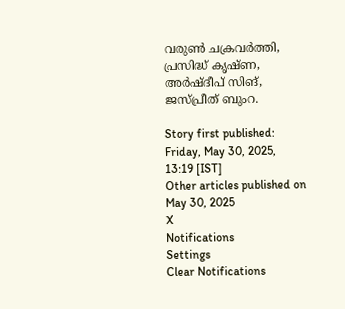വരുണ്‍ ചക്രവര്‍ത്തി, പ്രസിദ്ധ് കൃഷ്ണ, അര്‍ഷ്ദീപ് സിങ്, ജസ്പ്രീത് ബുംറ.

Story first published: Friday, May 30, 2025, 13:19 [IST]
Other articles published on May 30, 2025
X
Notifications
Settings
Clear Notifications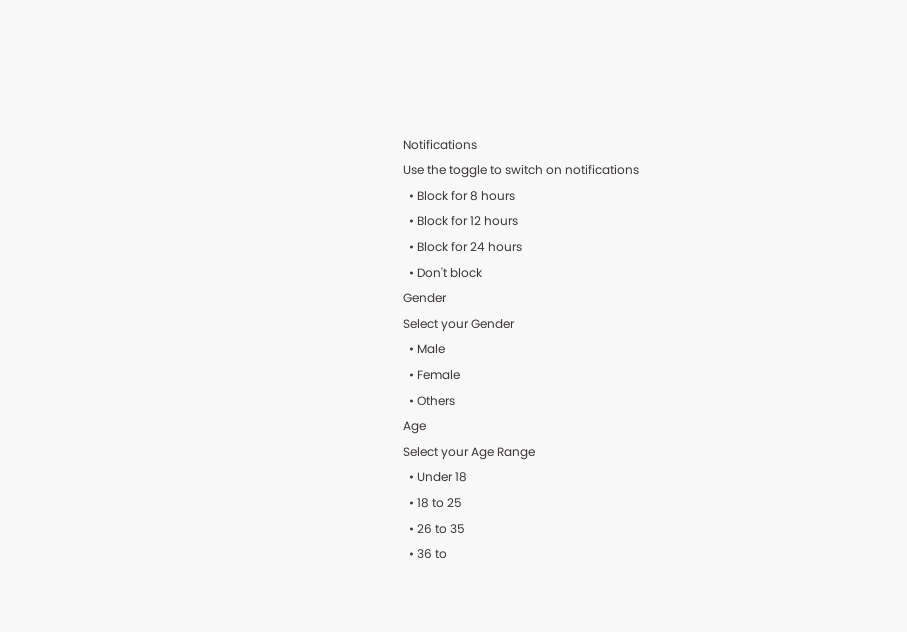Notifications
Use the toggle to switch on notifications
  • Block for 8 hours
  • Block for 12 hours
  • Block for 24 hours
  • Don't block
Gender
Select your Gender
  • Male
  • Female
  • Others
Age
Select your Age Range
  • Under 18
  • 18 to 25
  • 26 to 35
  • 36 to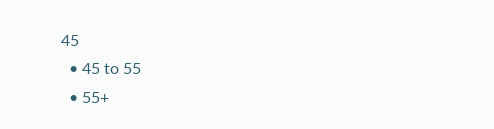45
  • 45 to 55
  • 55+